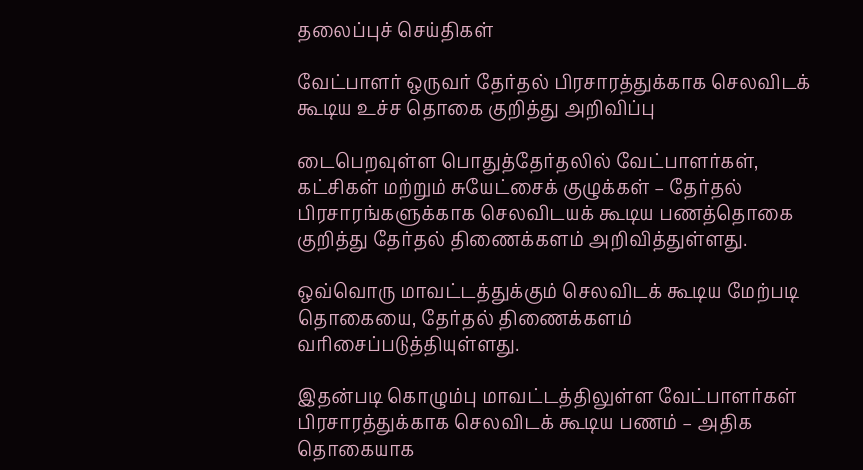தலைப்புச் செய்திகள்

வேட்பாளர் ஒருவர் தேர்தல் பிரசாரத்துக்காக செலவிடக் கூடிய உச்ச தொகை குறித்து அறிவிப்பு

டைபெறவுள்ள பொதுத்தேர்தலில் வேட்பாளர்கள், கட்சிகள் மற்றும் சுயேட்சைக் குழுக்கள் – தேர்தல் பிரசாரங்களுக்காக செலவிடயக் கூடிய பணத்தொகை குறித்து தேர்தல் திணைக்களம் அறிவித்துள்ளது.

ஒவ்வொரு மாவட்டத்துக்கும் செலவிடக் கூடிய மேற்படி தொகையை, தேர்தல் திணைக்களம் வரிசைப்படுத்தியுள்ளது.

இதன்படி கொழும்பு மாவட்டத்திலுள்ள வேட்பாளர்கள் பிரசாரத்துக்காக செலவிடக் கூடிய பணம் – அதிக தொகையாக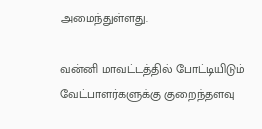அமைந்துள்ளது.

வன்னி மாவட்டத்தில் போட்டியிடும் வேட்பாளர்களுக்கு குறைந்தளவு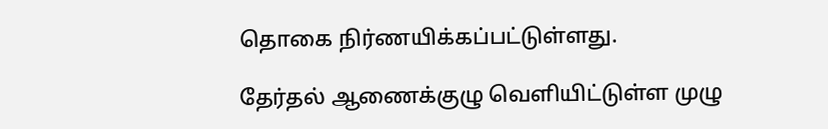தொகை நிர்ணயிக்கப்பட்டுள்ளது.

தேர்தல் ஆணைக்குழு வெளியிட்டுள்ள முழு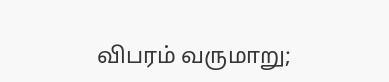விபரம் வருமாறு;